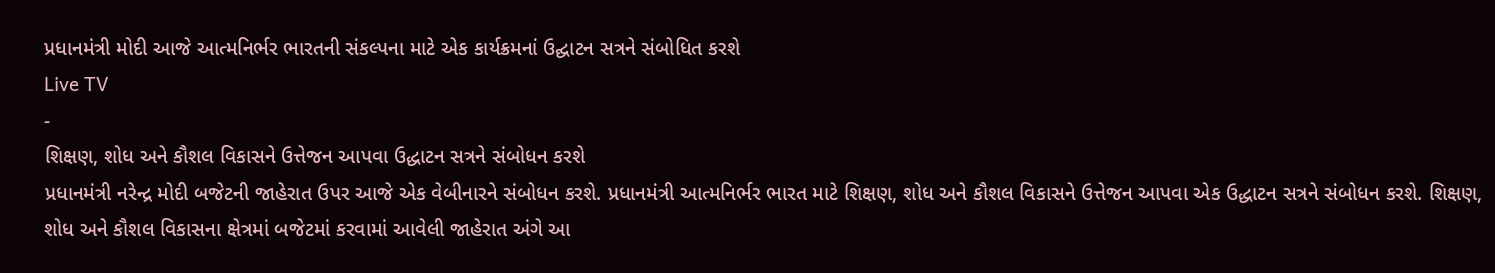પ્રધાનમંત્રી મોદી આજે આત્મનિર્ભર ભારતની સંકલ્પના માટે એક કાર્યક્રમનાં ઉદ્ઘાટન સત્રને સંબોધિત કરશે
Live TV
-
શિક્ષણ, શોધ અને કૌશલ વિકાસને ઉત્તેજન આપવા ઉદ્ધાટન સત્રને સંબોધન કરશે
પ્રધાનમંત્રી નરેન્દ્ર મોદી બજેટની જાહેરાત ઉપર આજે એક વેબીનારને સંબોધન કરશે. પ્રધાનમંત્રી આત્મનિર્ભર ભારત માટે શિક્ષણ, શોધ અને કૌશલ વિકાસને ઉત્તેજન આપવા એક ઉદ્ધાટન સત્રને સંબોધન કરશે. શિક્ષણ, શોધ અને કૌશલ વિકાસના ક્ષેત્રમાં બજેટમાં કરવામાં આવેલી જાહેરાત અંગે આ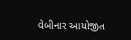વેબીનાર આયોજીત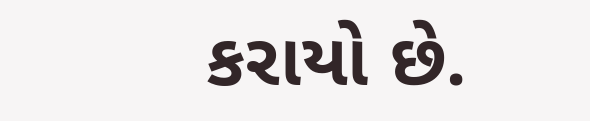કરાયો છે.